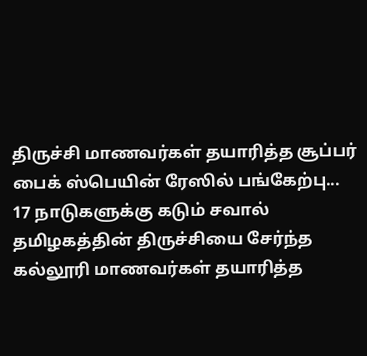திருச்சி மாணவர்கள் தயாரித்த சூப்பர் பைக் ஸ்பெயின் ரேஸில் பங்கேற்பு... 17 நாடுகளுக்கு கடும் சவால்
தமிழகத்தின் திருச்சியை சேர்ந்த கல்லூரி மாணவர்கள் தயாரித்த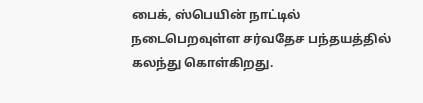பைக், ஸ்பெயின் நாட்டில் நடைபெறவுள்ள சர்வதேச பந்தயத்தில் கலந்து கொள்கிறது.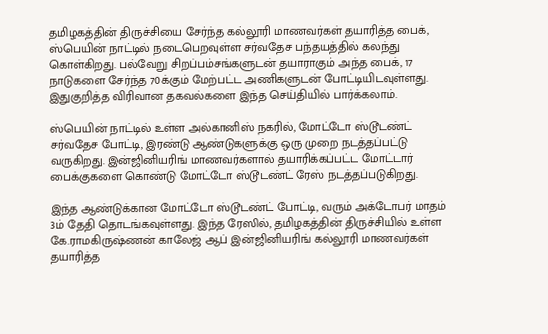தமிழகத்தின் திருச்சியை சேர்ந்த கல்லூரி மாணவர்கள் தயாரித்த பைக், ஸ்பெயின் நாட்டில் நடைபெறவுள்ள சர்வதேச பந்தயத்தில் கலந்து கொள்கிறது. பல்வேறு சிறப்பம்சங்களுடன் தயாராகும் அந்த பைக், 17 நாடுகளை சேர்ந்த 70க்கும் மேற்பட்ட அணிகளுடன் போட்டியிடவுள்ளது. இதுகுறித்த விரிவான தகவல்களை இந்த செய்தியில் பார்க்கலாம்.

ஸ்பெயின் நாட்டில் உள்ள அல்கானிஸ் நகரில், மோட்டோ ஸ்டூடண்ட் சர்வதேச போட்டி, இரண்டு ஆண்டுகளுக்கு ஒரு முறை நடத்தப்பட்டு வருகிறது. இன்ஜினியரிங் மாணவர்களால் தயாரிக்கப்பட்ட மோட்டார் பைக்குகளை கொண்டு மோட்டோ ஸ்டூடண்ட் ரேஸ் நடத்தப்படுகிறது.

இந்த ஆண்டுக்கான மோட்டோ ஸ்டூடண்ட் போட்டி, வரும் அக்டோபர் மாதம் 3ம் தேதி தொடங்கவுள்ளது. இந்த ரேஸில், தமிழகத்தின் திருச்சியில் உள்ள கே.ராமகிருஷ்ணன் காலேஜ் ஆப் இன்ஜினியரிங் கல்லூரி மாணவர்கள் தயாரித்த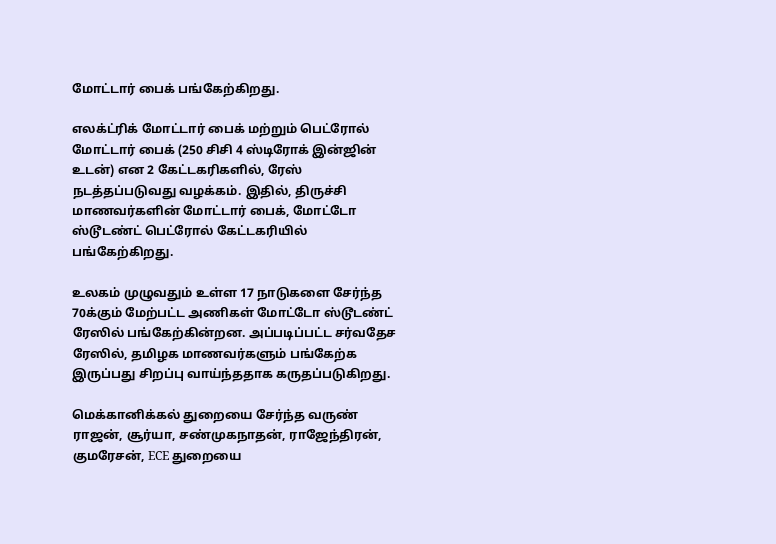மோட்டார் பைக் பங்கேற்கிறது.

எலக்ட்ரிக் மோட்டார் பைக் மற்றும் பெட்ரோல் மோட்டார் பைக் (250 சிசி 4 ஸ்டிரோக் இன்ஜின் உடன்) என 2 கேட்டகரிகளில், ரேஸ் நடத்தப்படுவது வழக்கம். இதில், திருச்சி மாணவர்களின் மோட்டார் பைக், மோட்டோ ஸ்டூடண்ட் பெட்ரோல் கேட்டகரியில் பங்கேற்கிறது.

உலகம் முழுவதும் உள்ள 17 நாடுகளை சேர்ந்த 70க்கும் மேற்பட்ட அணிகள் மோட்டோ ஸ்டூடண்ட் ரேஸில் பங்கேற்கின்றன. அப்படிப்பட்ட சர்வதேச ரேஸில், தமிழக மாணவர்களும் பங்கேற்க இருப்பது சிறப்பு வாய்ந்ததாக கருதப்படுகிறது.

மெக்கானிக்கல் துறையை சேர்ந்த வருண் ராஜன், சூர்யா, சண்முகநாதன், ராஜேந்திரன், குமரேசன், ECE துறையை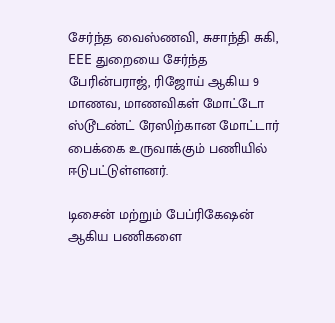சேர்ந்த வைஸ்ணவி, சுசாந்தி சுகி, EEE துறையை சேர்ந்த பேரின்பராஜ், ரிஜோய் ஆகிய 9 மாணவ, மாணவிகள் மோட்டோ ஸ்டூடண்ட் ரேஸிற்கான மோட்டார் பைக்கை உருவாக்கும் பணியில் ஈடுபட்டுள்ளனர்.

டிசைன் மற்றும் பேப்ரிகேஷன் ஆகிய பணிகளை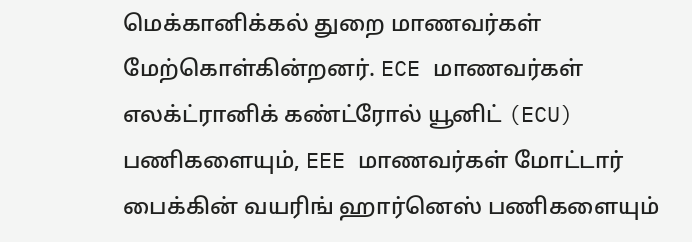மெக்கானிக்கல் துறை மாணவர்கள் மேற்கொள்கின்றனர். ECE மாணவர்கள் எலக்ட்ரானிக் கண்ட்ரோல் யூனிட் (ECU) பணிகளையும், EEE மாணவர்கள் மோட்டார் பைக்கின் வயரிங் ஹார்னெஸ் பணிகளையும்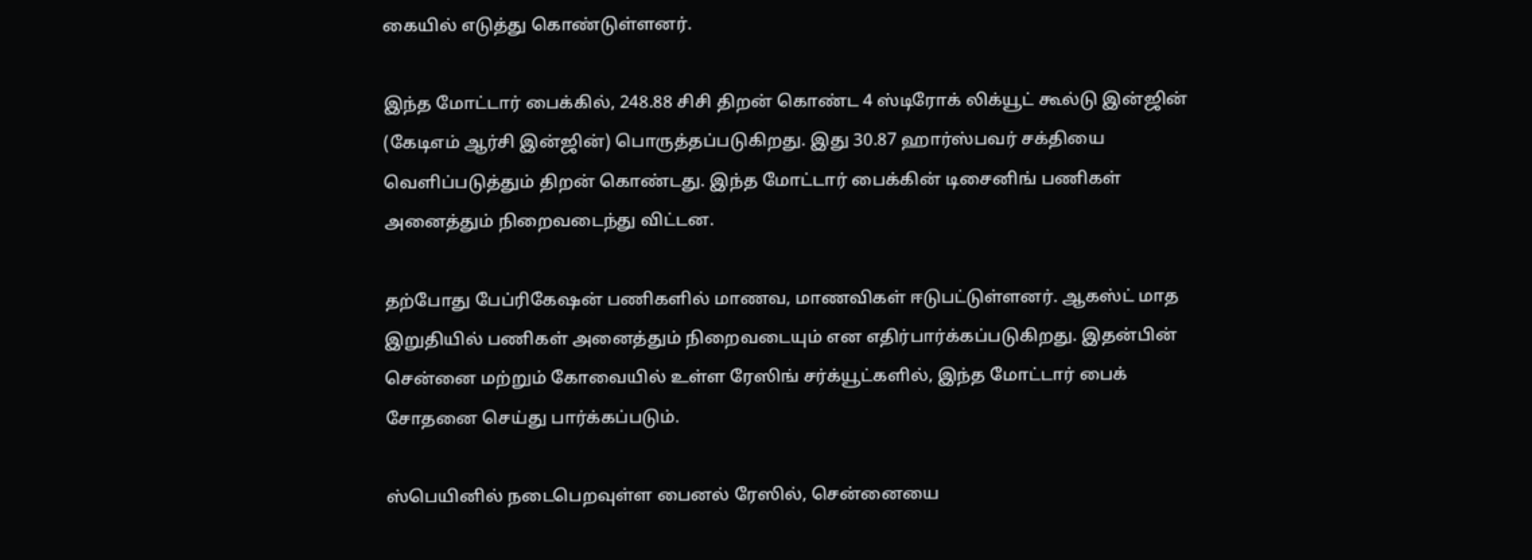கையில் எடுத்து கொண்டுள்ளனர்.

இந்த மோட்டார் பைக்கில், 248.88 சிசி திறன் கொண்ட 4 ஸ்டிரோக் லிக்யூட் கூல்டு இன்ஜின் (கேடிஎம் ஆர்சி இன்ஜின்) பொருத்தப்படுகிறது. இது 30.87 ஹார்ஸ்பவர் சக்தியை வெளிப்படுத்தும் திறன் கொண்டது. இந்த மோட்டார் பைக்கின் டிசைனிங் பணிகள் அனைத்தும் நிறைவடைந்து விட்டன.

தற்போது பேப்ரிகேஷன் பணிகளில் மாணவ, மாணவிகள் ஈடுபட்டுள்ளனர். ஆகஸ்ட் மாத இறுதியில் பணிகள் அனைத்தும் நிறைவடையும் என எதிர்பார்க்கப்படுகிறது. இதன்பின் சென்னை மற்றும் கோவையில் உள்ள ரேஸிங் சர்க்யூட்களில், இந்த மோட்டார் பைக் சோதனை செய்து பார்க்கப்படும்.

ஸ்பெயினில் நடைபெறவுள்ள பைனல் ரேஸில், சென்னையை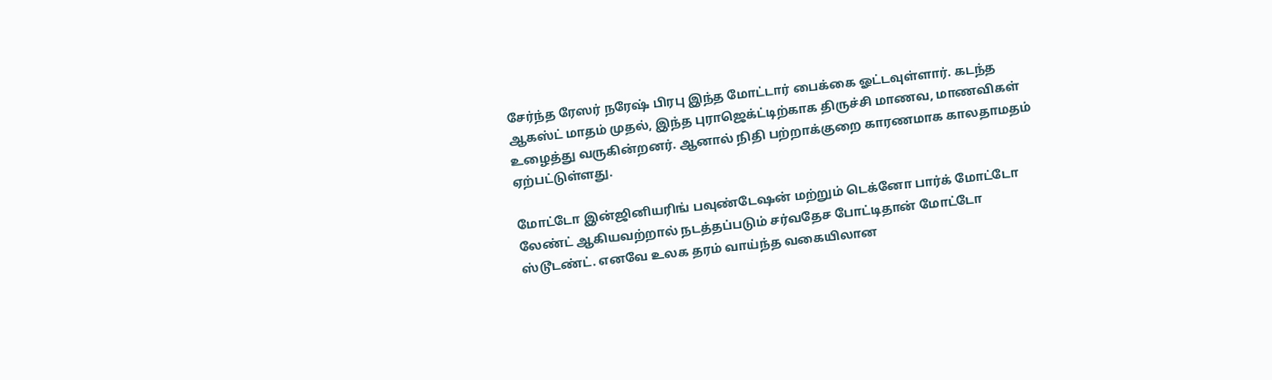சேர்ந்த ரேஸர் நரேஷ் பிரபு இந்த மோட்டார் பைக்கை ஓட்டவுள்ளார். கடந்த ஆகஸ்ட் மாதம் முதல், இந்த புராஜெக்ட்டிற்காக திருச்சி மாணவ, மாணவிகள் உழைத்து வருகின்றனர். ஆனால் நிதி பற்றாக்குறை காரணமாக காலதாமதம் ஏற்பட்டுள்ளது.

மோட்டோ இன்ஜினியரிங் பவுண்டேஷன் மற்றும் டெக்னோ பார்க் மோட்டோ லேண்ட் ஆகியவற்றால் நடத்தப்படும் சர்வதேச போட்டிதான் மோட்டோ ஸ்டூடண்ட். எனவே உலக தரம் வாய்ந்த வகையிலான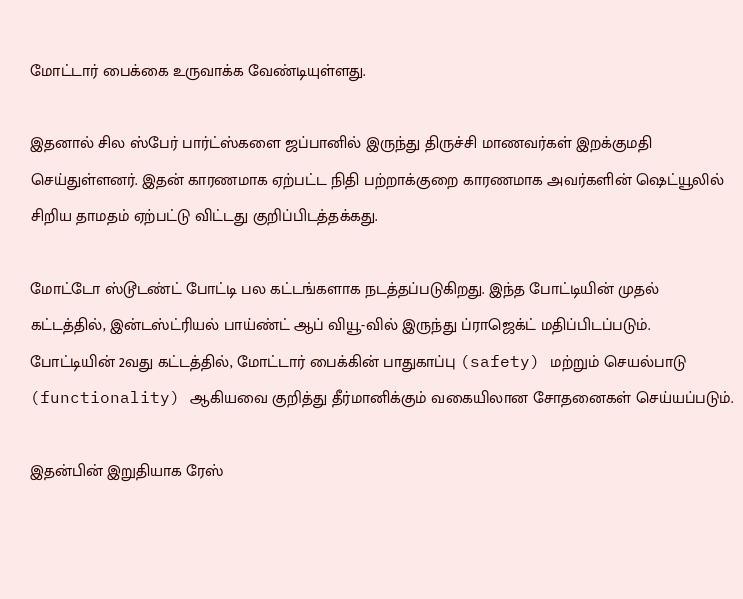மோட்டார் பைக்கை உருவாக்க வேண்டியுள்ளது.

இதனால் சில ஸ்பேர் பார்ட்ஸ்களை ஜப்பானில் இருந்து திருச்சி மாணவர்கள் இறக்குமதி செய்துள்ளனர். இதன் காரணமாக ஏற்பட்ட நிதி பற்றாக்குறை காரணமாக அவர்களின் ஷெட்யூலில் சிறிய தாமதம் ஏற்பட்டு விட்டது குறிப்பிடத்தக்கது.

மோட்டோ ஸ்டூடண்ட் போட்டி பல கட்டங்களாக நடத்தப்படுகிறது. இந்த போட்டியின் முதல் கட்டத்தில், இன்டஸ்ட்ரியல் பாய்ண்ட் ஆப் வியூ-வில் இருந்து ப்ராஜெக்ட் மதிப்பிடப்படும். போட்டியின் 2வது கட்டத்தில், மோட்டார் பைக்கின் பாதுகாப்பு (safety) மற்றும் செயல்பாடு (functionality) ஆகியவை குறித்து தீர்மானிக்கும் வகையிலான சோதனைகள் செய்யப்படும்.

இதன்பின் இறுதியாக ரேஸ்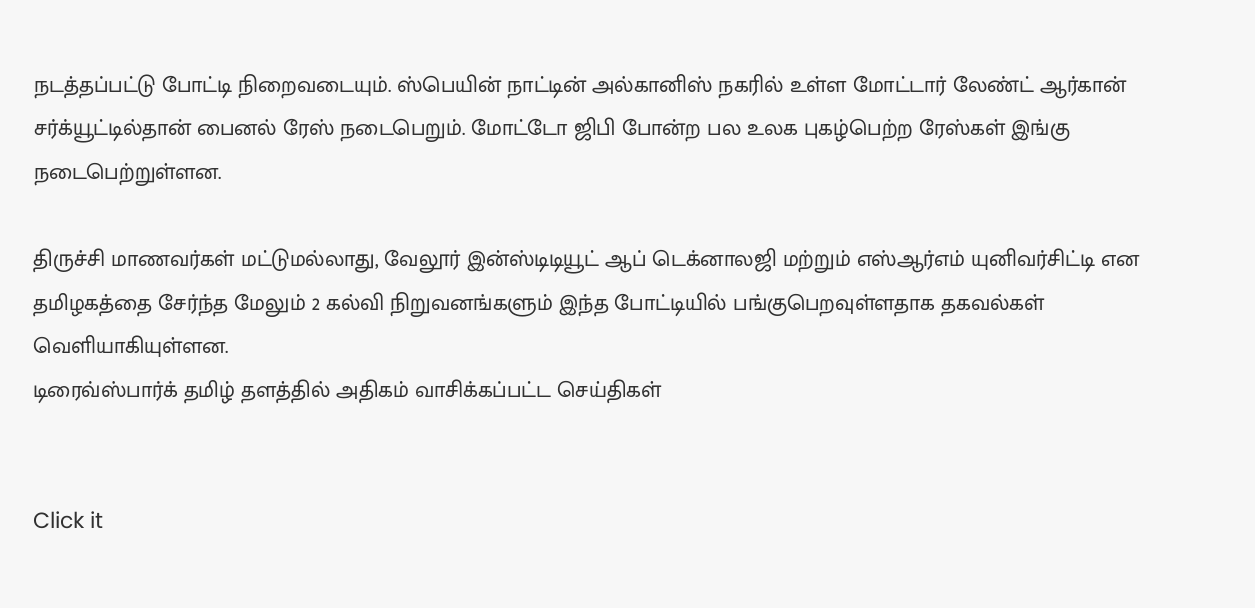நடத்தப்பட்டு போட்டி நிறைவடையும். ஸ்பெயின் நாட்டின் அல்கானிஸ் நகரில் உள்ள மோட்டார் லேண்ட் ஆர்கான் சர்க்யூட்டில்தான் பைனல் ரேஸ் நடைபெறும். மோட்டோ ஜிபி போன்ற பல உலக புகழ்பெற்ற ரேஸ்கள் இங்கு நடைபெற்றுள்ளன.

திருச்சி மாணவர்கள் மட்டுமல்லாது, வேலூர் இன்ஸ்டிடியூட் ஆப் டெக்னாலஜி மற்றும் எஸ்ஆர்எம் யுனிவர்சிட்டி என தமிழகத்தை சேர்ந்த மேலும் 2 கல்வி நிறுவனங்களும் இந்த போட்டியில் பங்குபெறவுள்ளதாக தகவல்கள் வெளியாகியுள்ளன.
டிரைவ்ஸ்பார்க் தமிழ் தளத்தில் அதிகம் வாசிக்கப்பட்ட செய்திகள்


Click it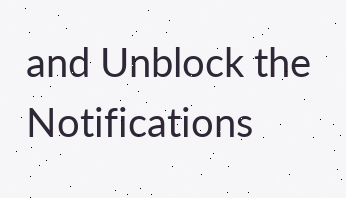and Unblock the Notifications